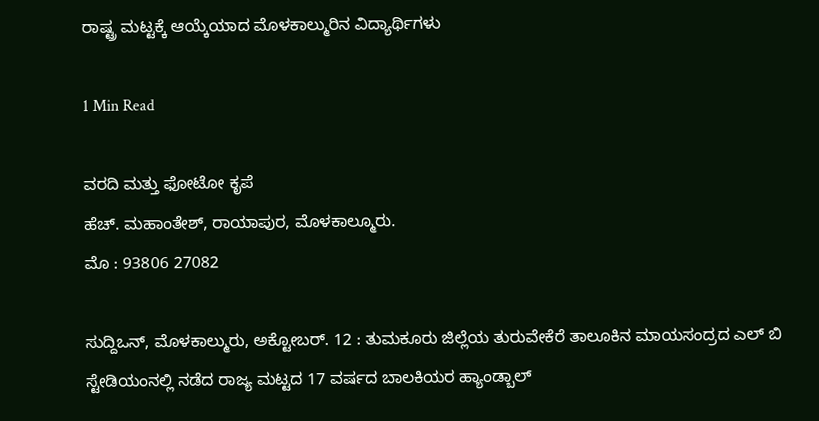ರಾಷ್ಟ್ರ ಮಟ್ಟಕ್ಕೆ ಆಯ್ಕೆಯಾದ ಮೊಳಕಾಲ್ಮುರಿನ ವಿದ್ಯಾರ್ಥಿಗಳು

1 Min Read

ವರದಿ ಮತ್ತು ಫೋಟೋ ಕೃಪೆ
ಹೆಚ್. ಮಹಾಂತೇಶ್, ರಾಯಾಪುರ, ಮೊಳಕಾಲ್ಮೂರು.
ಮೊ : 93806 27082

ಸುದ್ದಿಒನ್, ಮೊಳಕಾಲ್ಮುರು, ಅಕ್ಟೋಬರ್. 12 : ತುಮಕೂರು ಜಿಲ್ಲೆಯ ತುರುವೇಕೆರೆ ತಾಲೂಕಿನ ಮಾಯಸಂದ್ರದ ಎಲ್ ಬಿ ಸ್ಟೇಡಿಯಂನಲ್ಲಿ ನಡೆದ ರಾಜ್ಯ ಮಟ್ಟದ 17 ವರ್ಷದ ಬಾಲಕಿಯರ ಹ್ಯಾಂಡ್ಬಾಲ್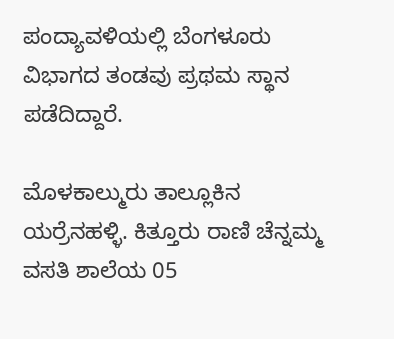ಪಂದ್ಯಾವಳಿಯಲ್ಲಿ ಬೆಂಗಳೂರು ವಿಭಾಗದ ತಂಡವು ಪ್ರಥಮ ಸ್ಥಾನ ಪಡೆದಿದ್ದಾರೆ.

ಮೊಳಕಾಲ್ಮುರು ತಾಲ್ಲೂಕಿನ ಯರ್ರೆನಹಳ್ಳಿ. ಕಿತ್ತೂರು ರಾಣಿ ಚೆನ್ನಮ್ಮ ವಸತಿ ಶಾಲೆಯ 05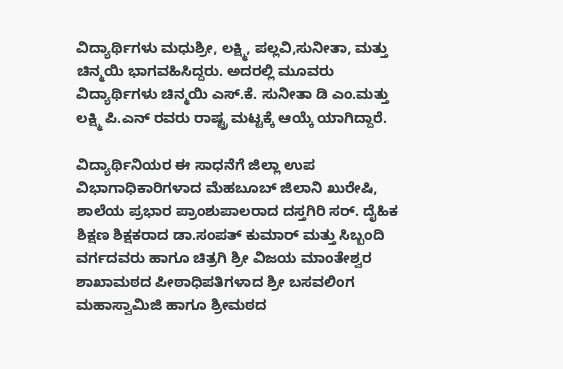ವಿದ್ಯಾರ್ಥಿಗಳು ಮಧುಶ್ರೀ, ಲಕ್ಷ್ಮಿ, ಪಲ್ಲವಿ,ಸುನೀತಾ, ಮತ್ತು ಚಿನ್ಮಯಿ ಭಾಗವಹಿಸಿದ್ದರು. ಅದರಲ್ಲಿ ಮೂವರು ವಿದ್ಯಾರ್ಥಿಗಳು ಚಿನ್ಮಯಿ ಎಸ್.ಕೆ. ಸುನೀತಾ ಡಿ ಎಂ.ಮತ್ತು ಲಕ್ಷ್ಮಿ ಪಿ.ಎನ್ ರವರು ರಾಷ್ಟ್ರ ಮಟ್ಟಕ್ಕೆ ಆಯ್ಕೆ ಯಾಗಿದ್ದಾರೆ.

ವಿದ್ಯಾರ್ಥಿನಿಯರ ಈ ಸಾಧನೆಗೆ ಜಿಲ್ಲಾ ಉಪ ವಿಭಾಗಾಧಿಕಾರಿಗಳಾದ ಮೆಹಬೂಬ್ ಜಿಲಾನಿ ಖುರೇಷಿ, ಶಾಲೆಯ ಪ್ರಭಾರ ಪ್ರಾಂಶುಪಾಲರಾದ ದಸ್ತಗಿರಿ ಸರ್. ದೈಹಿಕ ಶಿಕ್ಷಣ ಶಿಕ್ಷಕರಾದ ಡಾ.ಸಂಪತ್ ಕುಮಾರ್ ಮತ್ತು ಸಿಬ್ಬಂದಿ ವರ್ಗದವರು ಹಾಗೂ ಚಿತ್ರಗಿ ಶ್ರೀ ವಿಜಯ ಮಾಂತೇಶ್ವರ ಶಾಖಾಮಠದ ಪೀಠಾಧಿಪತಿಗಳಾದ ಶ್ರೀ ಬಸವಲಿಂಗ ಮಹಾಸ್ವಾಮಿಜಿ ಹಾಗೂ ಶ್ರೀಮಠದ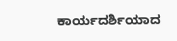ಕಾರ್ಯದರ್ಶಿಯಾದ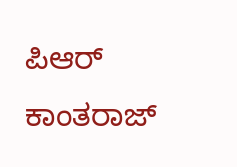ಪಿಆರ್ ಕಾಂತರಾಜ್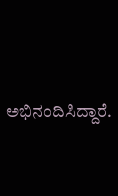ಅಭಿನಂದಿಸಿದ್ದಾರೆ.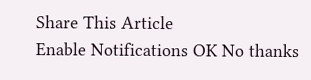Share This Article
Enable Notifications OK No thanks